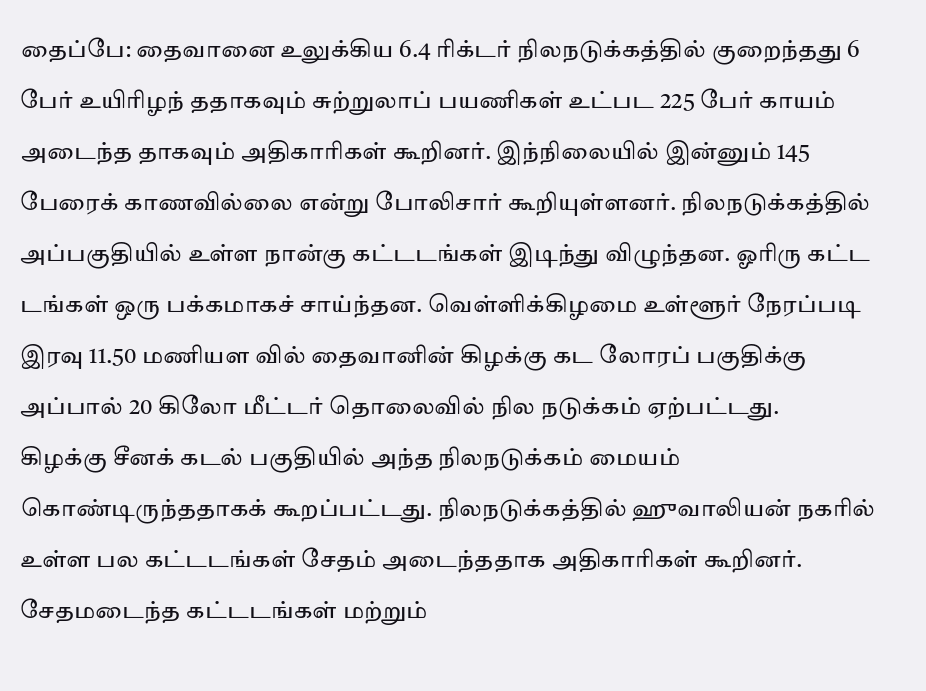தைப்பே: தைவானை உலுக்கிய 6.4 ரிக்டர் நிலநடுக்கத்தில் குறைந்தது 6 பேர் உயிரிழந் ததாகவும் சுற்றுலாப் பயணிகள் உட்பட 225 பேர் காயம் அடைந்த தாகவும் அதிகாரிகள் கூறினர். இந்நிலையில் இன்னும் 145 பேரைக் காணவில்லை என்று போலிசார் கூறியுள்ளனர். நிலநடுக்கத்தில் அப்பகுதியில் உள்ள நான்கு கட்டடங்கள் இடிந்து விழுந்தன. ஓரிரு கட்ட டங்கள் ஒரு பக்கமாகச் சாய்ந்தன. வெள்ளிக்கிழமை உள்ளூர் நேரப்படி இரவு 11.50 மணியள வில் தைவானின் கிழக்கு கட லோரப் பகுதிக்கு அப்பால் 20 கிலோ மீட்டர் தொலைவில் நில நடுக்கம் ஏற்பட்டது.
கிழக்கு சீனக் கடல் பகுதியில் அந்த நிலநடுக்கம் மையம் கொண்டிருந்ததாகக் கூறப்பட்டது. நிலநடுக்கத்தில் ஹுவாலியன் நகரில் உள்ள பல கட்டடங்கள் சேதம் அடைந்ததாக அதிகாரிகள் கூறினர். சேதமடைந்த கட்டடங்கள் மற்றும்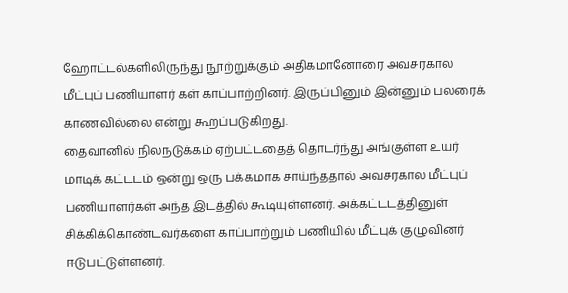ஹோட்டல்களிலிருந்து நூற்றுக்கும் அதிகமானோரை அவசரகால மீட்புப் பணியாளர் கள் காப்பாற்றினர். இருப்பினும் இன்னும் பலரைக் காணவில்லை என்று கூறப்படுகிறது.
தைவானில் நிலநடுக்கம் ஏற்பட்டதைத் தொடர்ந்து அங்குள்ள உயர் மாடிக் கட்டடம் ஒன்று ஒரு பக்கமாக சாய்ந்ததால் அவசரகால மீட்புப் பணியாளர்கள் அந்த இடத்தில் கூடியுள்ளனர். அக்கட்டடத்தினுள் சிக்கிக்கொண்டவர்களை காப்பாற்றும் பணியில் மீட்புக் குழுவினர் ஈடுபட்டுள்ளனர்.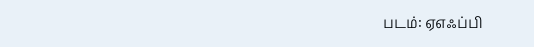படம்: ஏஎஃப்பி